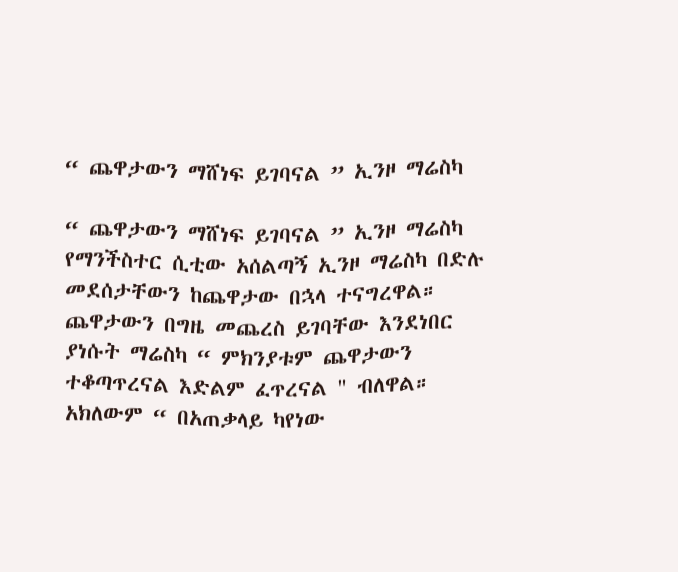“ ጨዋታውን ማሸነፍ ይገባናል ” ኢንዞ ማሬስካ

“ ጨዋታውን ማሸነፍ ይገባናል ” ኢንዞ ማሬስካ
የማንችስተር ሲቲው አሰልጣኝ ኢንዞ ማሬስካ በድሉ መደሰታቸውን ከጨዋታው በኋላ ተናግረዋል።
ጨዋታውን በግዜ መጨረስ ይገባቸው እንደነበር ያነሱት ማሬስካ “ ምክንያቱም ጨዋታውን ተቆጣጥረናል እድልም ፈጥረናል " ብለዋል።
አክለውም “ በአጠቃላይ ካየነው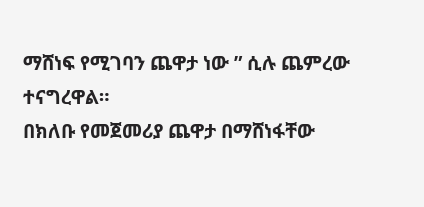ማሸነፍ የሚገባን ጨዋታ ነው ” ሲሉ ጨምረው ተናግረዋል።
በክለቡ የመጀመሪያ ጨዋታ በማሸነፋቸው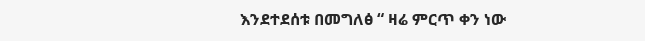እንደተደሰቱ በመግለፅ “ ዛሬ ምርጥ ቀን ነው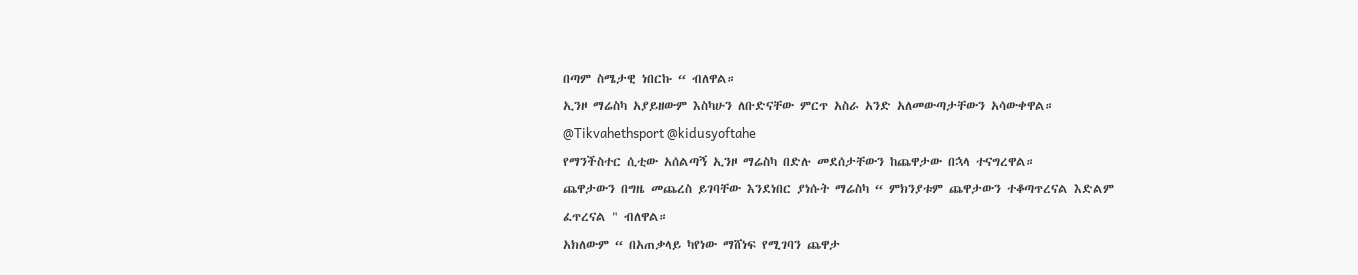በጣም ስሜታዊ ነበርኩ “ ብለዋል።
ኢንዞ ማሬስካ አያይዘውም እስካሁን ለቡድናቸው ምርጥ አስራ አንድ አለመውጣታቸውን አሳውቀዋል።
@Tikvahethsport @kidusyoftahe
የማንችስተር ሲቲው አሰልጣኝ ኢንዞ ማሬስካ በድሉ መደሰታቸውን ከጨዋታው በኋላ ተናግረዋል።
ጨዋታውን በግዜ መጨረስ ይገባቸው እንደነበር ያነሱት ማሬስካ “ ምክንያቱም ጨዋታውን ተቆጣጥረናል እድልም ፈጥረናል " ብለዋል።
አክለውም “ በአጠቃላይ ካየነው ማሸነፍ የሚገባን ጨዋታ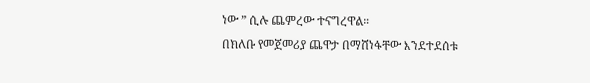ነው ” ሲሉ ጨምረው ተናግረዋል።
በክለቡ የመጀመሪያ ጨዋታ በማሸነፋቸው እንደተደሰቱ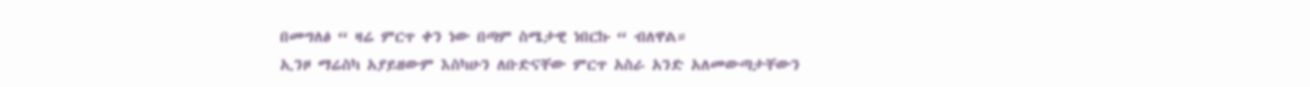በመግለፅ “ ዛሬ ምርጥ ቀን ነው በጣም ስሜታዊ ነበርኩ “ ብለዋል።
ኢንዞ ማሬስካ አያይዘውም እስካሁን ለቡድናቸው ምርጥ አስራ አንድ አለመውጣታቸውን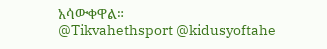አሳውቀዋል።
@Tikvahethsport @kidusyoftahe